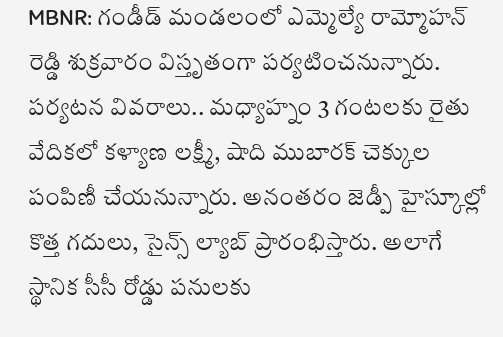MBNR: గండీడ్ మండలంలో ఎమ్మెల్యే రామ్మోహన్ రెడ్డి శుక్రవారం విస్తృతంగా పర్యటించనున్నారు. పర్యటన వివరాలు.. మధ్యాహ్నం 3 గంటలకు రైతు వేదికలో కళ్యాణ లక్ష్మీ, షాది ముబారక్ చెక్కుల పంపిణీ చేయనున్నారు. అనంతరం జెడ్పీ హైస్కూల్లో కొత్త గదులు, సైన్స్ ల్యాబ్ ప్రారంభిస్తారు. అలాగే స్థానిక సీసీ రోడ్డు పనులకు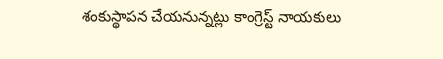శంకుస్థాపన చేయనున్నట్లు కాంగ్రెస్ట్ నాయకులు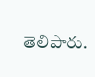తెలిపారు.